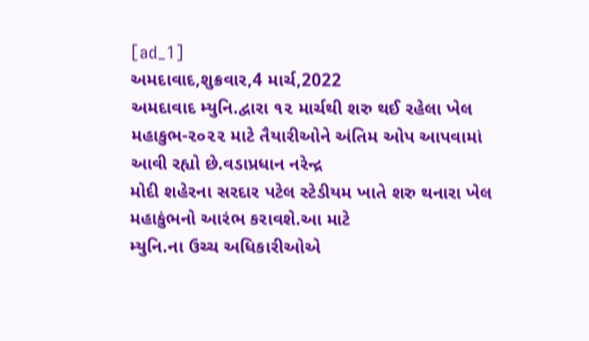[ad_1]
અમદાવાદ,શુક્રવાર,4 માર્ચ,2022
અમદાવાદ મ્યુનિ.દ્વારા ૧૨ માર્ચથી શરુ થઈ રહેલા ખેલ
મહાકુભ-૨૦૨૨ માટે તૈયારીઓને અંતિમ ઓપ આપવામાં આવી રહ્યો છે.વડાપ્રધાન નરેન્દ્ર
મોદી શહેરના સરદાર પટેલ સ્ટેડીયમ ખાતે શરુ થનારા ખેલ મહાકુંભનો આરંભ કરાવશે.આ માટે
મ્યુનિ.ના ઉચ્ચ અધિકારીઓએ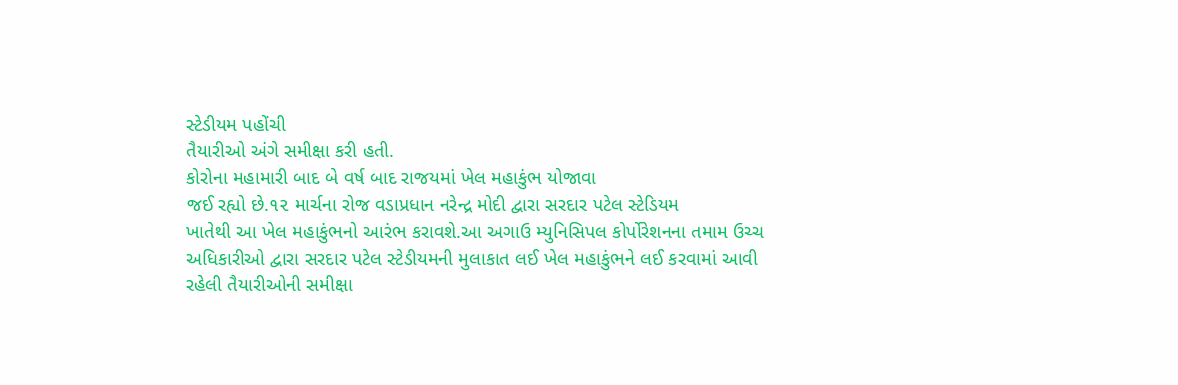સ્ટેડીયમ પહોંચી
તૈયારીઓ અંગે સમીક્ષા કરી હતી.
કોરોના મહામારી બાદ બે વર્ષ બાદ રાજયમાં ખેલ મહાકુંભ યોજાવા
જઈ રહ્યો છે.૧૨ માર્ચના રોજ વડાપ્રધાન નરેન્દ્ર મોદી દ્વારા સરદાર પટેલ સ્ટેડિયમ
ખાતેથી આ ખેલ મહાકુંભનો આરંભ કરાવશે.આ અગાઉ મ્યુનિસિપલ કોર્પોરેશનના તમામ ઉચ્ચ
અધિકારીઓ દ્વારા સરદાર પટેલ સ્ટેડીયમની મુલાકાત લઈ ખેલ મહાકુંભને લઈ કરવામાં આવી
રહેલી તૈયારીઓની સમીક્ષા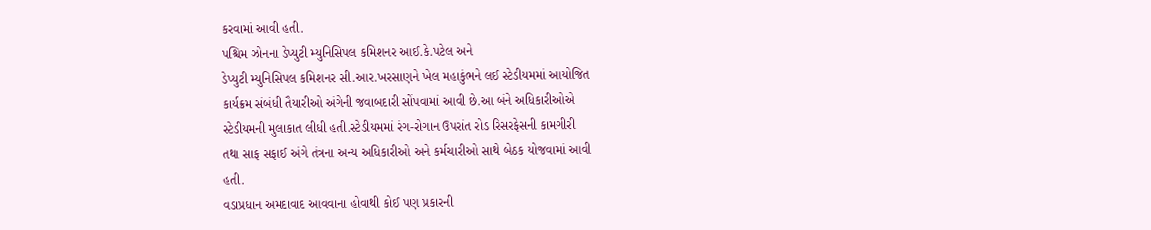કરવામાં આવી હતી.
પશ્ચિમ ઝોનના ડેપ્યુટી મ્યુનિસિપલ કમિશનર આઈ.કે.પટેલ અને
ડેપ્યુટી મ્યુનિસિપલ કમિશનર સી.આર.ખરસાણને ખેલ મહાકુંભને લઈ સ્ટેડીયમમાં આયોજિત
કાર્યક્રમ સંબંધી તૈયારીઓ અંગેની જવાબદારી સોંપવામાં આવી છે.આ બંને અધિકારીઓએ
સ્ટેડીયમની મુલાકાત લીધી હતી.સ્ટેડીયમમાં રંગ-રોગાન ઉપરાંત રોડ રિસરફેસની કામગીરી
તથા સાફ સફાઈ અંગે તંત્રના અન્ય અધિકારીઓ અને કર્મચારીઓ સાથે બેઠક યોજવામાં આવી
હતી.
વડાપ્રધાન અમદાવાદ આવવાના હોવાથી કોઈ પણ પ્રકારની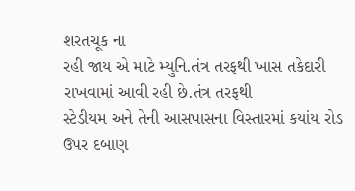શરતચૂક ના
રહી જાય એ માટે મ્યુનિ.તંત્ર તરફથી ખાસ તકેદારી રાખવામાં આવી રહી છે.તંત્ર તરફથી
સ્ટેડીયમ અને તેની આસપાસના વિસ્તારમાં કયાંય રોડ ઉપર દબાણ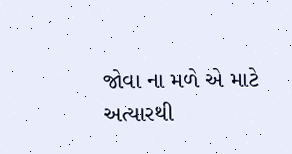જોવા ના મળે એ માટે
અત્યારથી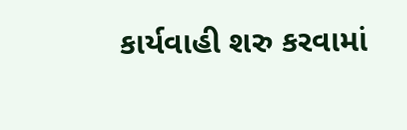કાર્યવાહી શરુ કરવામાં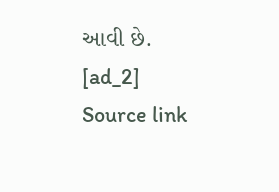આવી છે.
[ad_2]
Source link